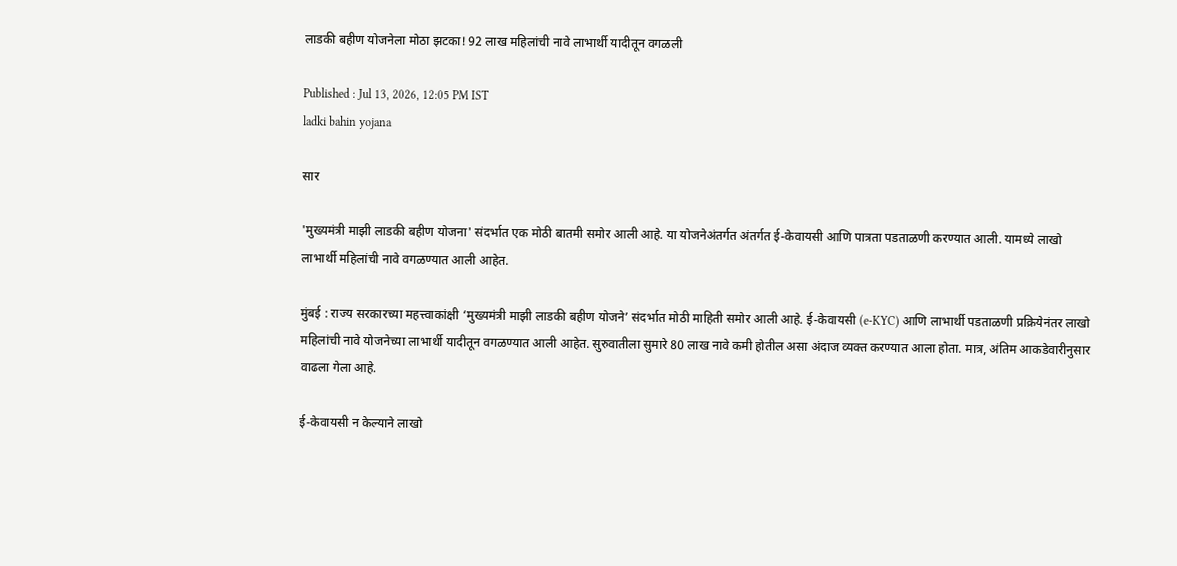लाडकी बहीण योजनेला मोठा झटका! 92 लाख महिलांची नावे लाभार्थी यादीतून वगळली

Published : Jul 13, 2026, 12:05 PM IST
ladki bahin yojana

सार

'मुख्यमंत्री माझी लाडकी बहीण योजना' संदर्भात एक मोठी बातमी समोर आली आहे. या योजनेअंतर्गत अंतर्गत ई-केवायसी आणि पात्रता पडताळणी करण्यात आली. यामध्ये लाखो लाभार्थी महिलांची नावे वगळण्यात आली आहेत.

मुंबई : राज्य सरकारच्या महत्त्वाकांक्षी ‘मुख्यमंत्री माझी लाडकी बहीण योजने’ संदर्भात मोठी माहिती समोर आली आहे. ई-केवायसी (e-KYC) आणि लाभार्थी पडताळणी प्रक्रियेनंतर लाखो महिलांची नावे योजनेच्या लाभार्थी यादीतून वगळण्यात आली आहेत. सुरुवातीला सुमारे 80 लाख नावे कमी होतील असा अंदाज व्यक्त करण्यात आला होता. मात्र, अंतिम आकडेवारीनुसार वाढला गेला आहे.

ई-केवायसी न केल्याने लाखो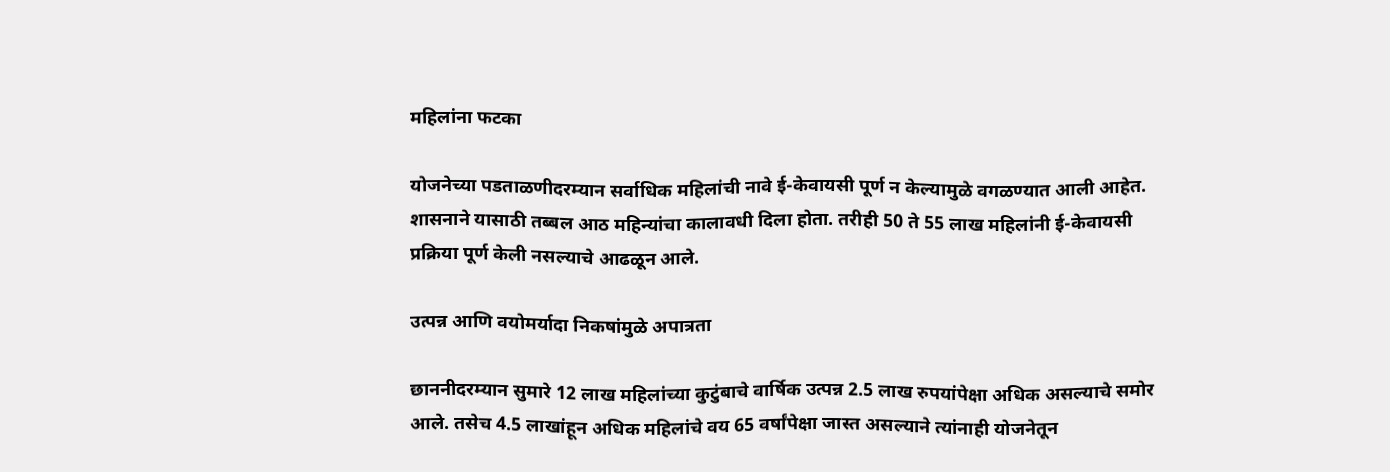महिलांना फटका

योजनेच्या पडताळणीदरम्यान सर्वाधिक महिलांची नावे ई-केवायसी पूर्ण न केल्यामुळे वगळण्यात आली आहेत. शासनाने यासाठी तब्बल आठ महिन्यांचा कालावधी दिला होता. तरीही 50 ते 55 लाख महिलांनी ई-केवायसी प्रक्रिया पूर्ण केली नसल्याचे आढळून आले.

उत्पन्न आणि वयोमर्यादा निकषांमुळे अपात्रता

छाननीदरम्यान सुमारे 12 लाख महिलांच्या कुटुंबाचे वार्षिक उत्पन्न 2.5 लाख रुपयांपेक्षा अधिक असल्याचे समोर आले. तसेच 4.5 लाखांहून अधिक महिलांचे वय 65 वर्षांपेक्षा जास्त असल्याने त्यांनाही योजनेतून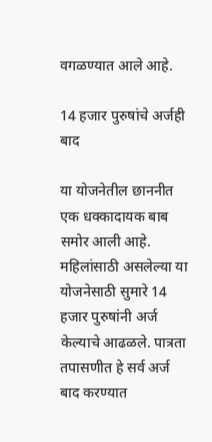वगळण्यात आले आहे.

14 हजार पुरुषांचे अर्जही बाद

या योजनेतील छाननीत एक धक्कादायक बाब समोर आली आहे. महिलांसाठी असलेल्या या योजनेसाठी सुमारे 14 हजार पुरुषांनी अर्ज केल्याचे आढळले. पात्रता तपासणीत हे सर्व अर्ज बाद करण्यात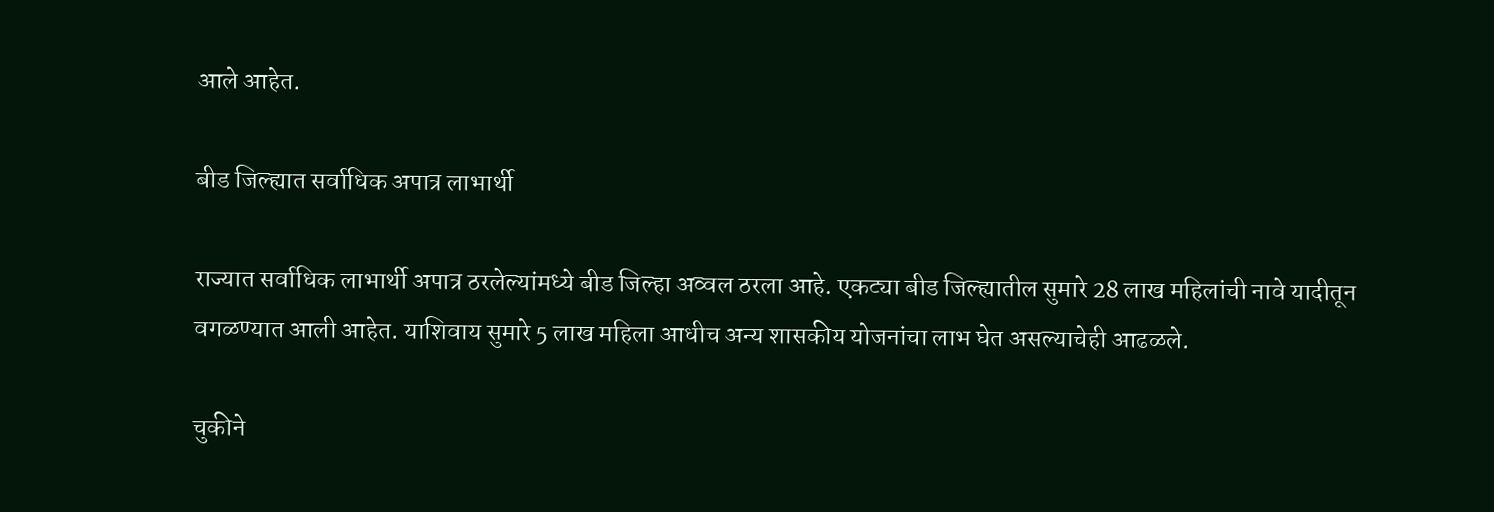आले आहेत.

बीड जिल्ह्यात सर्वाधिक अपात्र लाभार्थी

राज्यात सर्वाधिक लाभार्थी अपात्र ठरलेल्यांमध्ये बीड जिल्हा अव्वल ठरला आहे. एकट्या बीड जिल्ह्यातील सुमारे 28 लाख महिलांची नावे यादीतून वगळण्यात आली आहेत. याशिवाय सुमारे 5 लाख महिला आधीच अन्य शासकीय योजनांचा लाभ घेत असल्याचेही आढळले.

चुकीने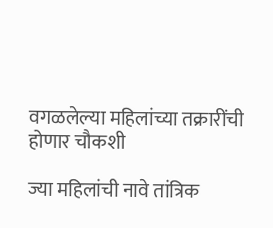वगळलेल्या महिलांच्या तक्रारींची होणार चौकशी

ज्या महिलांची नावे तांत्रिक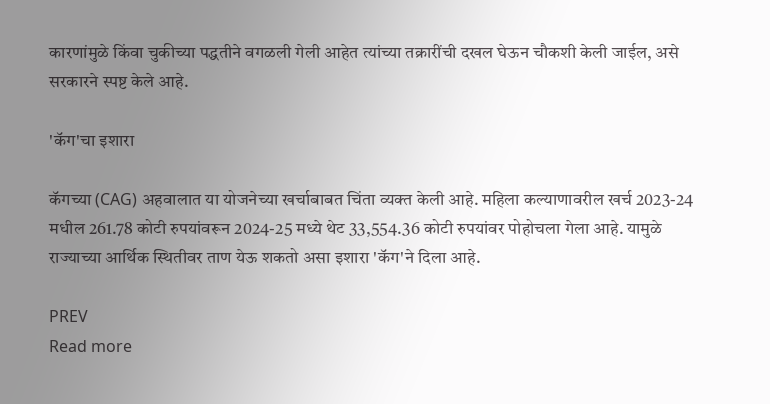कारणांमुळे किंवा चुकीच्या पद्धतीने वगळली गेली आहेत त्यांच्या तक्रारींची दखल घेऊन चौकशी केली जाईल, असे सरकारने स्पष्ट केले आहे.

'कॅग'चा इशारा

कॅगच्या (CAG) अहवालात या योजनेच्या खर्चाबाबत चिंता व्यक्त केली आहे. महिला कल्याणावरील खर्च 2023-24 मधील 261.78 कोटी रुपयांवरून 2024-25 मध्ये थेट 33,554.36 कोटी रुपयांवर पोहोचला गेला आहे. यामुळे राज्याच्या आर्थिक स्थितीवर ताण येऊ शकतो असा इशारा 'कॅग'ने दिला आहे.

PREV
Read more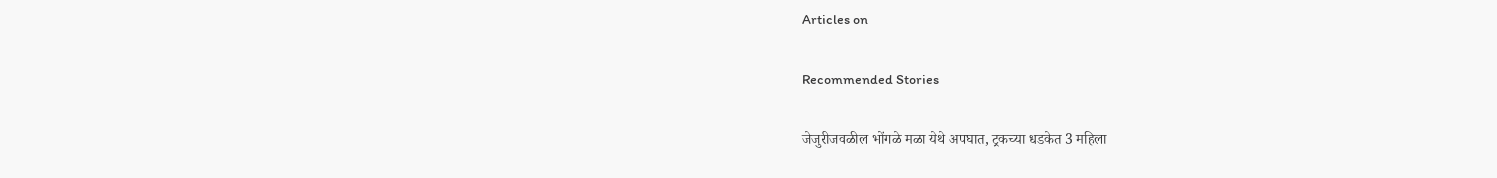Articles on

Recommended Stories

जेजुरीजवळील भोंगळे मळा येथे अपघात, ट्रकच्या धडकेत 3 महिला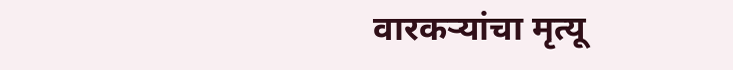वारकऱ्यांचा मृत्यू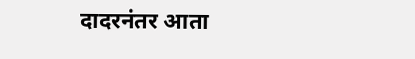दादरनंतर आता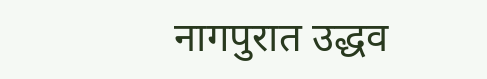नागपुरात उद्धव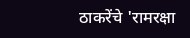ठाकरेंचे 'रामरक्षा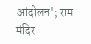आंदोलन'; राम मंदिर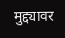मुद्द्यावर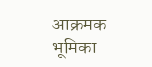आक्रमक भूमिका